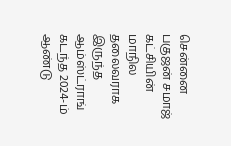சென்னை பகுஜன் சமாஜ் கட்சியின் மாநில தலைவராக இருந்த ஆம்ஸ்ட்ராங் கடந்த 2024-ம் ஆண்டு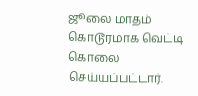ஜூலை மாதம் கொடூரமாக வெட்டி கொலை செய்யப்பட்டார்.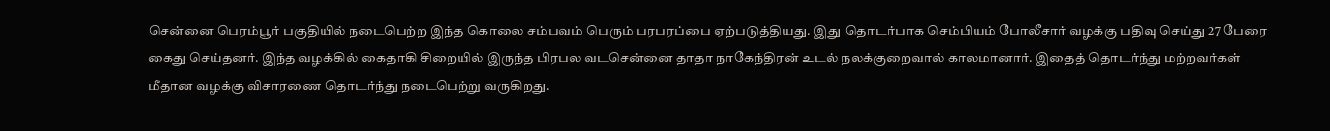சென்னை பெரம்பூர் பகுதியில் நடைபெற்ற இந்த கொலை சம்பவம் பெரும் பரபரப்பை ஏற்படுத்தியது. இது தொடர்பாக செம்பியம் போலீசார் வழக்கு பதிவு செய்து 27 பேரை கைது செய்தனர். இந்த வழக்கில் கைதாகி சிறையில் இருந்த பிரபல வடசென்னை தாதா நாகேந்திரன் உடல் நலக்குறைவால் காலமானார். இதைத் தொடர்ந்து மற்றவர்கள் மீதான வழக்கு விசாரணை தொடர்ந்து நடைபெற்று வருகிறது.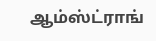ஆம்ஸ்ட்ராங்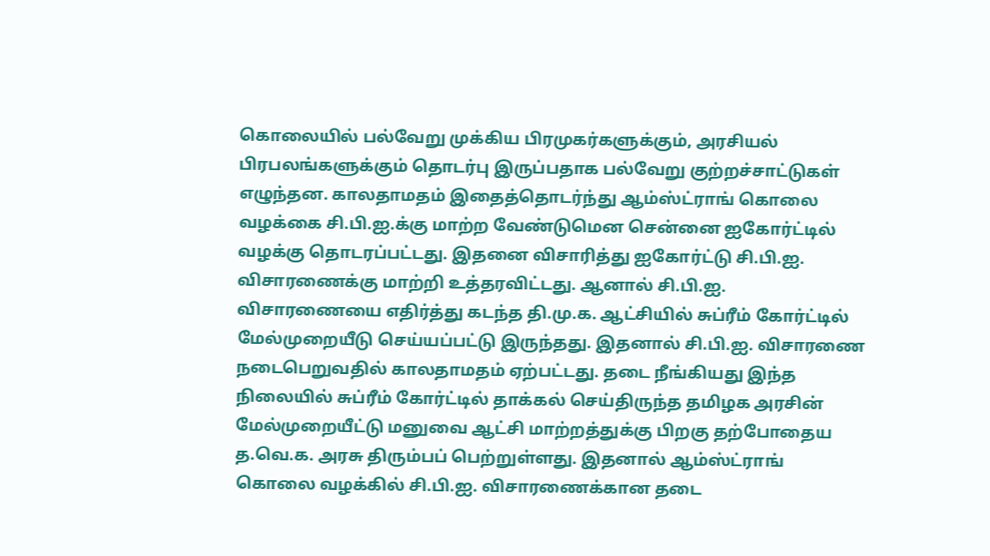கொலையில் பல்வேறு முக்கிய பிரமுகர்களுக்கும், அரசியல் பிரபலங்களுக்கும் தொடர்பு இருப்பதாக பல்வேறு குற்றச்சாட்டுகள் எழுந்தன. காலதாமதம் இதைத்தொடர்ந்து ஆம்ஸ்ட்ராங் கொலை வழக்கை சி.பி.ஐ.க்கு மாற்ற வேண்டுமென சென்னை ஐகோர்ட்டில் வழக்கு தொடரப்பட்டது. இதனை விசாரித்து ஐகோர்ட்டு சி.பி.ஐ. விசாரணைக்கு மாற்றி உத்தரவிட்டது. ஆனால் சி.பி.ஐ. விசாரணையை எதிர்த்து கடந்த தி.மு.க. ஆட்சியில் சுப்ரீம் கோர்ட்டில் மேல்முறையீடு செய்யப்பட்டு இருந்தது. இதனால் சி.பி.ஐ. விசாரணை நடைபெறுவதில் காலதாமதம் ஏற்பட்டது. தடை நீங்கியது இந்த நிலையில் சுப்ரீம் கோர்ட்டில் தாக்கல் செய்திருந்த தமிழக அரசின் மேல்முறையீட்டு மனுவை ஆட்சி மாற்றத்துக்கு பிறகு தற்போதைய த.வெ.க. அரசு திரும்பப் பெற்றுள்ளது. இதனால் ஆம்ஸ்ட்ராங் கொலை வழக்கில் சி.பி.ஐ. விசாரணைக்கான தடை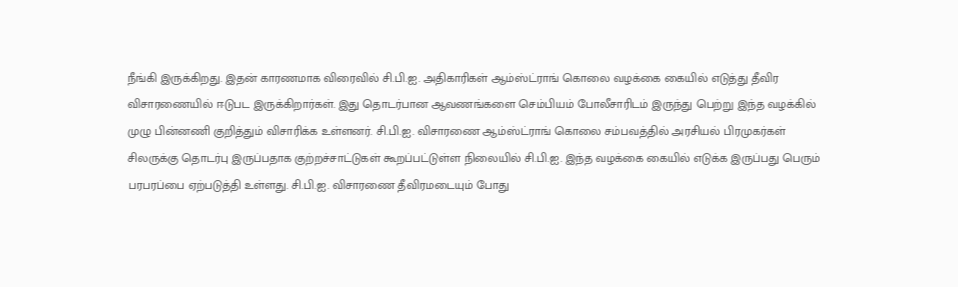நீங்கி இருக்கிறது. இதன் காரணமாக விரைவில் சி.பி.ஐ. அதிகாரிகள் ஆம்ஸ்ட்ராங் கொலை வழக்கை கையில் எடுத்து தீவிர விசாரணையில் ஈடுபட இருக்கிறார்கள். இது தொடர்பான ஆவணங்களை செம்பியம் போலீசாரிடம் இருந்து பெற்று இந்த வழக்கில் முழு பின்னணி குறித்தும் விசாரிக்க உள்ளனர். சி.பி.ஐ. விசாரணை ஆம்ஸ்ட்ராங் கொலை சம்பவத்தில் அரசியல் பிரமுகர்கள் சிலருக்கு தொடர்பு இருப்பதாக குற்றச்சாட்டுகள் கூறப்பட்டுள்ள நிலையில் சி.பி.ஐ. இந்த வழக்கை கையில் எடுக்க இருப்பது பெரும் பரபரப்பை ஏற்படுத்தி உள்ளது. சி.பி.ஐ. விசாரணை தீவிரமடையும் போது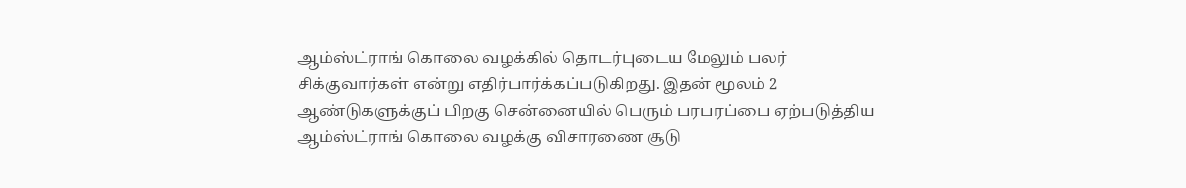ஆம்ஸ்ட்ராங் கொலை வழக்கில் தொடர்புடைய மேலும் பலர் சிக்குவார்கள் என்று எதிர்பார்க்கப்படுகிறது. இதன் மூலம் 2 ஆண்டுகளுக்குப் பிறகு சென்னையில் பெரும் பரபரப்பை ஏற்படுத்திய ஆம்ஸ்ட்ராங் கொலை வழக்கு விசாரணை சூடு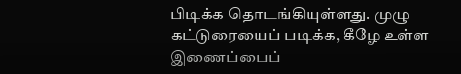பிடிக்க தொடங்கியுள்ளது. முழு கட்டுரையைப் படிக்க, கீழே உள்ள இணைப்பைப்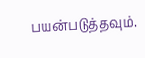பயன்படுத்தவும்.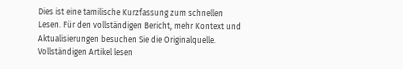Dies ist eine tamilische Kurzfassung zum schnellen Lesen. Für den vollständigen Bericht, mehr Kontext und Aktualisierungen besuchen Sie die Originalquelle.
Vollständigen Artikel lesen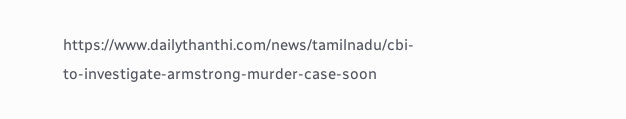https://www.dailythanthi.com/news/tamilnadu/cbi-to-investigate-armstrong-murder-case-soon